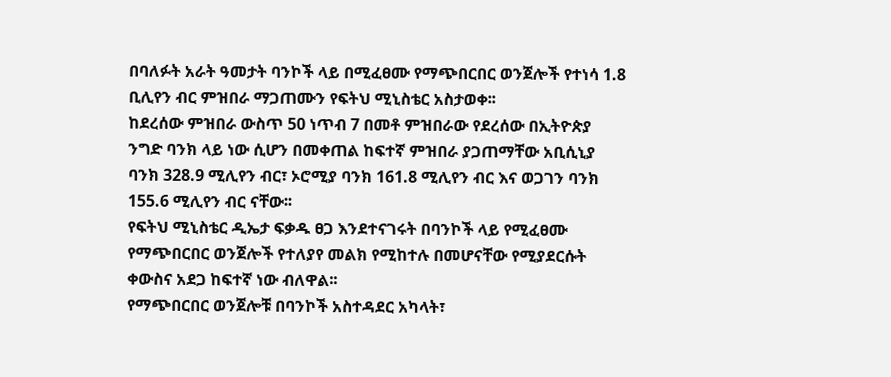በባለፉት አራት ዓመታት ባንኮች ላይ በሚፈፀሙ የማጭበርበር ወንጀሎች የተነሳ 1.8 ቢሊየን ብር ምዝበራ ማጋጠሙን የፍትህ ሚኒስቴር አስታወቀ፡፡
ከደረሰው ምዝበራ ውስጥ 50 ነጥብ 7 በመቶ ምዝበራው የደረሰው በኢትዮጵያ ንግድ ባንክ ላይ ነው ሲሆን በመቀጠል ከፍተኛ ምዝበራ ያጋጠማቸው አቢሲኒያ ባንክ 328.9 ሚሊየን ብር፣ ኦሮሚያ ባንክ 161.8 ሚሊየን ብር እና ወጋገን ባንክ 155.6 ሚሊየን ብር ናቸው፡፡
የፍትህ ሚኒስቴር ዲኤታ ፍቃዱ ፀጋ እንደተናገሩት በባንኮች ላይ የሚፈፀሙ የማጭበርበር ወንጀሎች የተለያየ መልክ የሚከተሉ በመሆናቸው የሚያደርሱት ቀውስና አደጋ ከፍተኛ ነው ብለዋል፡፡
የማጭበርበር ወንጀሎቹ በባንኮች አስተዳደር አካላት፣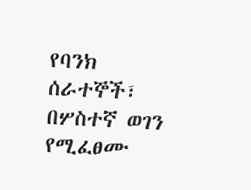የባንክ ሰራተኞች፣ በሦስተኛ ወገን የሚፈፀሙ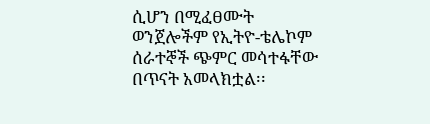ሲሆን በሚፈፀሙት ወንጀሎችም የኢትዮ-ቴሌኮም ሰራተኞች ጭምር መሳተፋቸው በጥናት አመላክቷል፡፡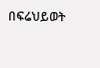በፍሬህይወት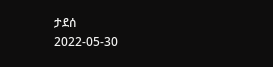ታደሰ
2022-05-30